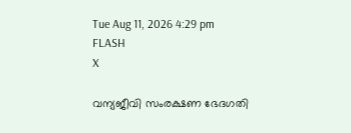Tue Aug 11, 2026 4:29 pm
FLASH
X

വന്യജീവി സംരക്ഷണ ഭേദഗതി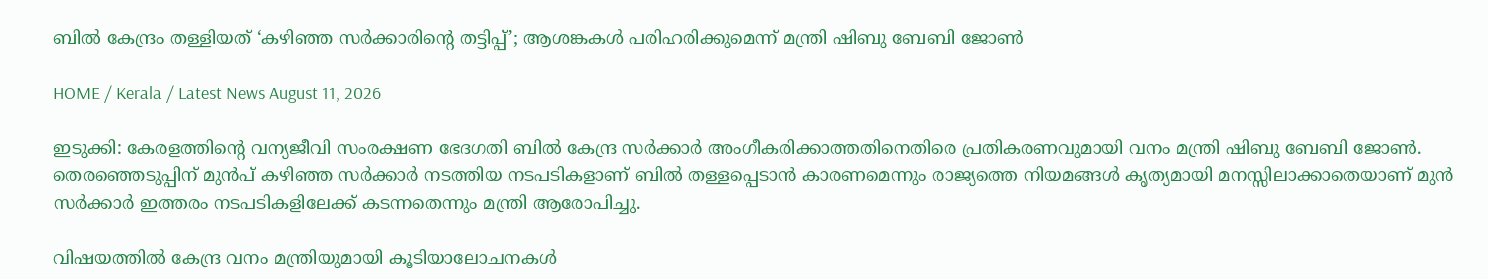ബിൽ കേന്ദ്രം തള്ളിയത് ‘കഴിഞ്ഞ സർക്കാരിന്റെ തട്ടിപ്പ്’; ആശങ്കകൾ പരിഹരിക്കുമെന്ന് മന്ത്രി ഷിബു ബേബി ജോൺ

HOME / Kerala / Latest News August 11, 2026

ഇടുക്കി: കേരളത്തിന്റെ വന്യജീവി സംരക്ഷണ ഭേദഗതി ബിൽ കേന്ദ്ര സർക്കാർ അംഗീകരിക്കാത്തതിനെതിരെ പ്രതികരണവുമായി വനം മന്ത്രി ഷിബു ബേബി ജോൺ. തെരഞ്ഞെടുപ്പിന് മുൻപ് കഴിഞ്ഞ സർക്കാർ നടത്തിയ നടപടികളാണ് ബിൽ തള്ളപ്പെടാൻ കാരണമെന്നും രാജ്യത്തെ നിയമങ്ങൾ കൃത്യമായി മനസ്സിലാക്കാതെയാണ് മുൻ സർക്കാർ ഇത്തരം നടപടികളിലേക്ക് കടന്നതെന്നും മന്ത്രി ആരോപിച്ചു.

വിഷയത്തിൽ കേന്ദ്ര വനം മന്ത്രിയുമായി കൂടിയാലോചനകൾ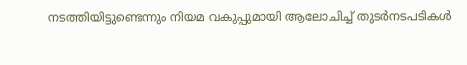നടത്തിയിട്ടുണ്ടെന്നും നിയമ വകുപ്പുമായി ആലോചിച്ച് തുടർനടപടികൾ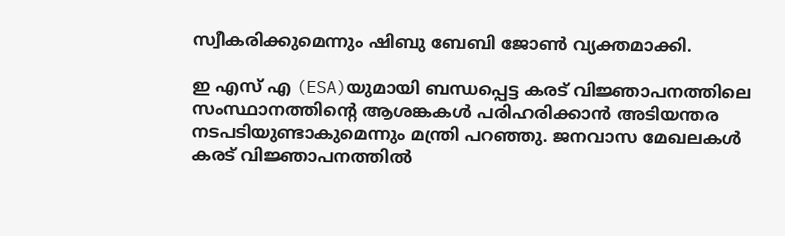സ്വീകരിക്കുമെന്നും ഷിബു ബേബി ജോൺ വ്യക്തമാക്കി.

ഇ എസ് എ (ESA)യുമായി ബന്ധപ്പെട്ട കരട് വിജ്ഞാപനത്തിലെ സംസ്ഥാനത്തിന്റെ ആശങ്കകൾ പരിഹരിക്കാൻ അടിയന്തര നടപടിയുണ്ടാകുമെന്നും മന്ത്രി പറഞ്ഞു. ജനവാസ മേഖലകൾ കരട് വിജ്ഞാപനത്തിൽ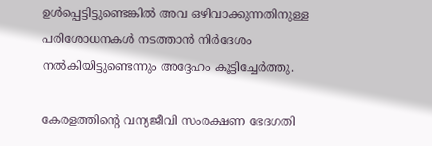ഉൾപ്പെട്ടിട്ടുണ്ടെങ്കിൽ അവ ഒഴിവാക്കുന്നതിനുള്ള പരിശോധനകൾ നടത്താൻ നിർദേശം നൽകിയിട്ടുണ്ടെന്നും അദ്ദേഹം കൂട്ടിച്ചേർത്തു.

കേരളത്തിന്റെ വന്യജീവി സംരക്ഷണ ഭേദഗതി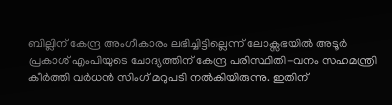ബില്ലിന് കേന്ദ്ര അംഗീകാരം ലഭിച്ചിട്ടില്ലെന്ന് ലോക്സഭയിൽ അടൂർ പ്രകാശ് എംപിയുടെ ചോദ്യത്തിന് കേന്ദ്ര പരിസ്ഥിതി-വനം സഹമന്ത്രി കീർത്തി വർധൻ സിംഗ് മറുപടി നൽകിയിരുന്നു. ഇതിന്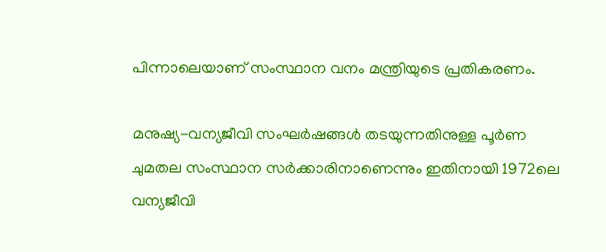പിന്നാലെയാണ് സംസ്ഥാന വനം മന്ത്രിയുടെ പ്രതികരണം.

മനുഷ്യ-വന്യജീവി സംഘർഷങ്ങൾ തടയുന്നതിനുള്ള പൂർണ ചുമതല സംസ്ഥാന സർക്കാരിനാണെന്നും ഇതിനായി 1972ലെ വന്യജീവി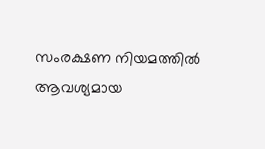സംരക്ഷണ നിയമത്തിൽ ആവശ്യമായ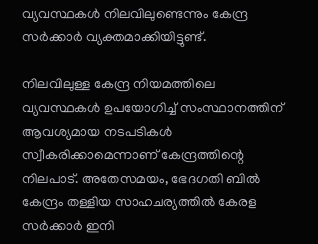വ്യവസ്ഥകൾ നിലവിലുണ്ടെന്നും കേന്ദ്ര സർക്കാർ വ്യക്തമാക്കിയിട്ടുണ്ട്.

നിലവിലുള്ള കേന്ദ്ര നിയമത്തിലെ വ്യവസ്ഥകൾ ഉപയോഗിച്ച് സംസ്ഥാനത്തിന് ആവശ്യമായ നടപടികൾ സ്വീകരിക്കാമെന്നാണ് കേന്ദ്രത്തിന്റെ നിലപാട്. അതേസമയം, ഭേദഗതി ബിൽ കേന്ദ്രം തള്ളിയ സാഹചര്യത്തിൽ കേരള സർക്കാർ ഇനി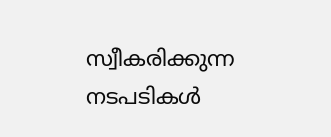സ്വീകരിക്കുന്ന നടപടികൾ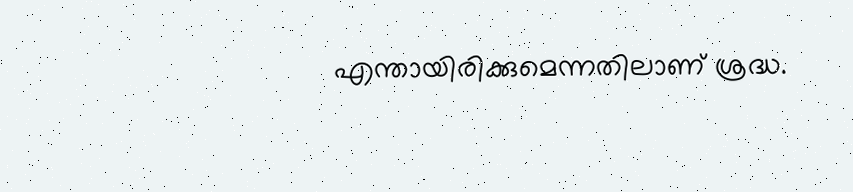എന്തായിരിക്കുമെന്നതിലാണ് ശ്രദ്ധ.